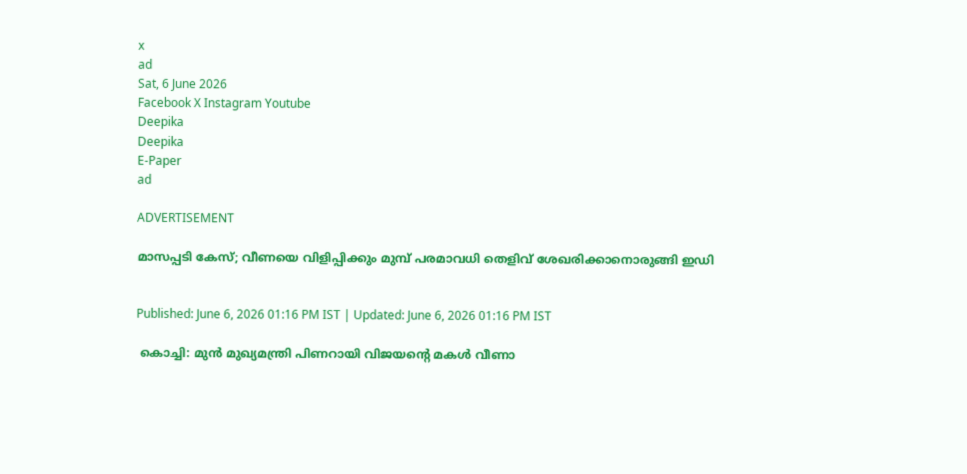x
ad
Sat, 6 June 2026
Facebook X Instagram Youtube
Deepika
Deepika
E-Paper
ad

ADVERTISEMENT

മാസപ്പടി കേസ്; വീണയെ വിളിപ്പിക്കും മുമ്പ് പരമാവധി തെളിവ് ശേഖരിക്കാനൊരുങ്ങി ഇഡി


Published: June 6, 2026 01:16 PM IST | Updated: June 6, 2026 01:16 PM IST

 കൊച്ചി: മുന്‍ മുഖ്യമന്ത്രി പിണറായി വിജയന്‍റെ മകള്‍ വീണാ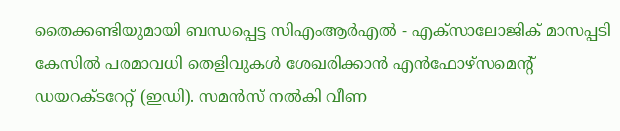തൈക്കണ്ടിയുമായി ബന്ധപ്പെട്ട സിഎംആര്‍എല്‍ - എക്‌സാലോജിക് മാസപ്പടി കേസില്‍ പരമാവധി തെളിവുകള്‍ ശേഖരിക്കാന്‍ എന്‍ഫോഴ്‌സമെന്‍റ് ഡയറക്ടറേറ്റ് (ഇഡി). സമന്‍സ് നല്‍കി വീണ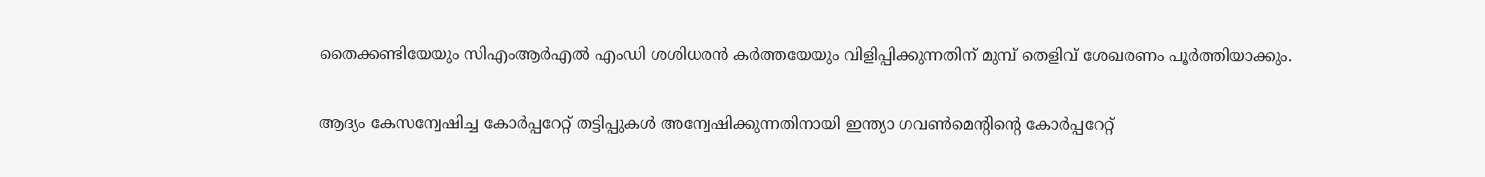തൈക്കണ്ടിയേയും സിഎംആര്‍എല്‍ എംഡി ശശിധരന്‍ കര്‍ത്തയേയും വിളിപ്പിക്കുന്നതിന് മുമ്പ് തെളിവ് ശേഖരണം പൂര്‍ത്തിയാക്കും.

ആദ്യം കേസന്വേഷിച്ച കോര്‍പ്പറേറ്റ് തട്ടിപ്പുകള്‍ അന്വേഷിക്കുന്നതിനായി ഇന്ത്യാ ഗവണ്‍മെന്‍റിന്‍റെ കോര്‍പ്പറേറ്റ്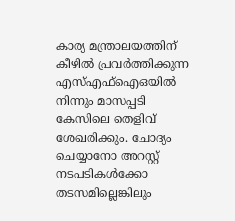കാര്യ മന്ത്രാലയത്തിന് കീഴില്‍ പ്രവര്‍ത്തിക്കുന്ന എസ്എഫ്ഐഒയില്‍ നിന്നും മാസപ്പടി കേസിലെ തെളിവ് ശേഖരിക്കും. ചോദ്യം ചെയ്യാനോ അറസ്റ്റ് നടപടികള്‍ക്കോ തടസമില്ലെങ്കിലും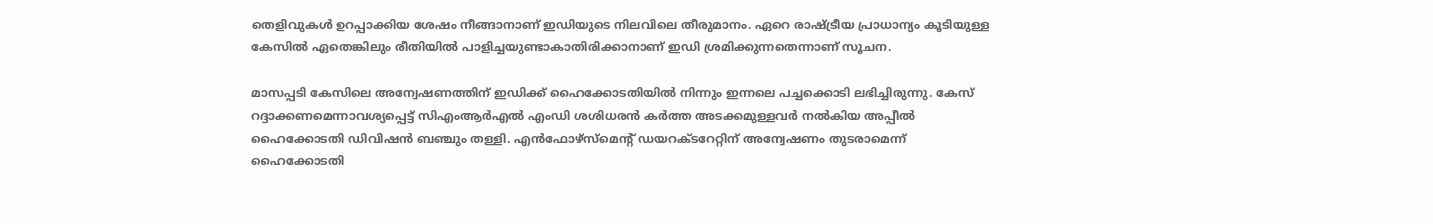തെളിവുകള്‍ ഉറപ്പാക്കിയ ശേഷം നീങ്ങാനാണ് ഇഡിയുടെ നിലവിലെ തീരുമാനം. ഏറെ രാഷ്ട്രീയ പ്രാധാന്യം കൂടിയുള്ള കേസില്‍ ഏതെങ്കിലും രീതിയില്‍ പാളിച്ചയുണ്ടാകാതിരിക്കാനാണ് ഇഡി ശ്രമിക്കുന്നതെന്നാണ് സൂചന.

മാസപ്പടി കേസിലെ അന്വേഷണത്തിന് ഇഡിക്ക് ഹൈക്കോടതിയില്‍ നിന്നും ഇന്നലെ പച്ചക്കൊടി ലഭിച്ചിരുന്നു. കേസ് റദ്ദാക്കണമെന്നാവശ്യപ്പെട്ട് സിഎംആര്‍എല്‍ എംഡി ശശിധരന്‍ കര്‍ത്ത അടക്കമുള്ളവര്‍ നല്‍കിയ അപ്പീല്‍ ഹൈക്കോടതി ഡിവിഷന്‍ ബഞ്ചും തള്ളി. എന്‍ഫോഴ്‌സ്‌മെന്‍റ് ഡയറക്ടറേറ്റിന് അന്വേഷണം തുടരാമെന്ന് ഹൈക്കോടതി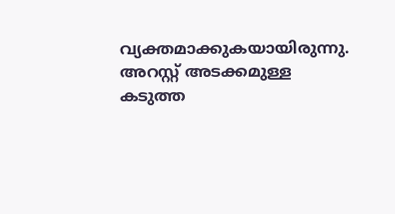വ്യക്തമാക്കുകയായിരുന്നു. അറസ്റ്റ് അടക്കമുള്ള കടുത്ത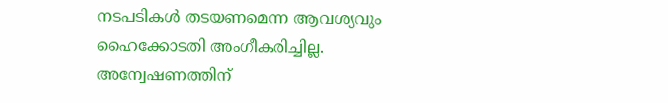നടപടികള്‍ തടയണമെന്ന ആവശ്യവും ഹൈക്കോടതി അംഗീകരിച്ചില്ല. അന്വേഷണത്തിന്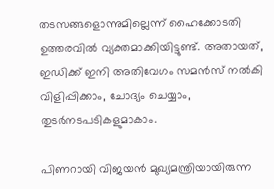തടസങ്ങളൊന്നുമില്ലെന്ന് ഹൈക്കോടതി ഉത്തരവില്‍ വ്യക്തമാക്കിയിട്ടുണ്ട്. അതായത്, ഇഡിക്ക് ഇനി അതിവേഗം സമന്‍സ് നല്‍കി വിളിപ്പിക്കാം, ചോദ്യം ചെയ്യാം, തുടര്‍നടപടികളുമാകാം.

പിണറായി വിജയന്‍ മുഖ്യമന്ത്രിയായിരുന്ന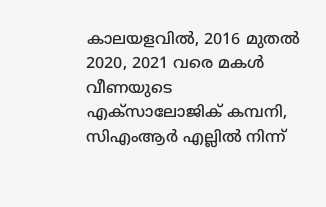കാലയളവില്‍, 2016 മുതല്‍ 2020, 2021 വരെ മകള്‍ വീണയുടെ എക്‌സാലോജിക് കമ്പനി, സിഎംആര്‍ എല്ലില്‍ നിന്ന്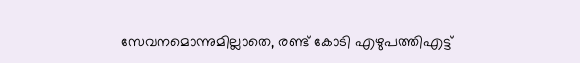സേവനമൊന്നുമില്ലാതെ, രണ്ട് കോടി എഴുപത്തിഎട്ട്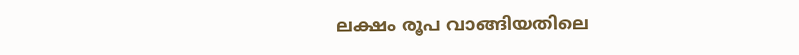ലക്ഷം രൂപ വാങ്ങിയതിലെ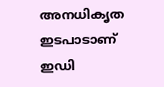അനധികൃത ഇടപാടാണ് ഇഡി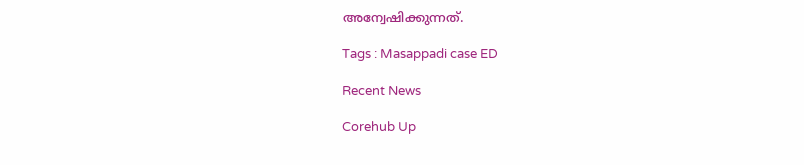അന്വേഷിക്കുന്നത്.

Tags : Masappadi case ED

Recent News

Corehub Up